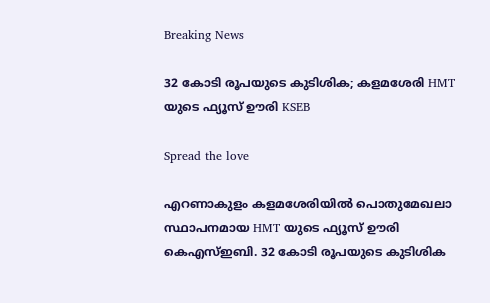Breaking News

32 കോടി രൂപയുടെ കുടിശിക; കളമശേരി HMT യുടെ ഫ്യൂസ് ഊരി KSEB

Spread the love

എറണാകുളം കളമശേരിയിൽ പൊതുമേഖലാ സ്ഥാപനമായ HMT യുടെ ഫ്യൂസ് ഊരി കെഎസ്ഇബി. 32 കോടി രൂപയുടെ കുടിശിക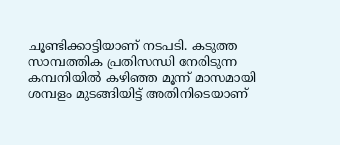ചൂണ്ടിക്കാട്ടിയാണ് നടപടി. കടുത്ത സാമ്പത്തിക പ്രതിസന്ധി നേരിടുന്ന കമ്പനിയിൽ കഴിഞ്ഞ മൂന്ന് മാസമായി ശമ്പളം മുടങ്ങിയിട്ട് അതിനിടെയാണ്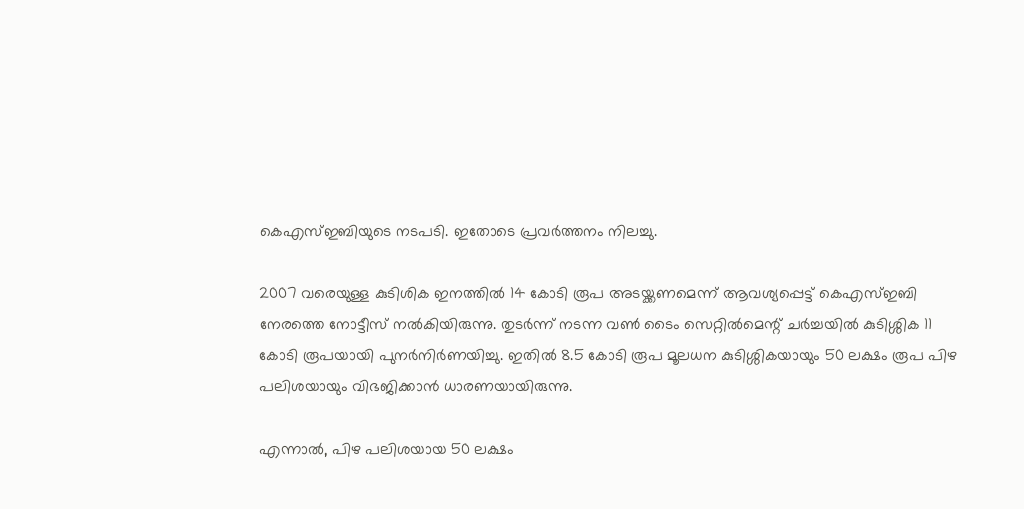കെഎസ്ഇബിയുടെ നടപടി. ഇതോടെ പ്രവർത്തനം നിലച്ചു.

2007 വരെയുള്ള കുടിശിക ഇനത്തിൽ 14 കോടി രൂപ അടയ്ക്കണമെന്ന് ആവശ്യപ്പെട്ട് കെഎസ്ഇബി നേരത്തെ നോട്ടീസ് നൽകിയിരുന്നു. തുടർന്ന് നടന്ന വൺ ടൈം സെറ്റിൽമെന്റ് ചർച്ചയിൽ കുടിശ്ശിക 11 കോടി രൂപയായി പുനർനിർണയിച്ചു. ഇതിൽ 8.5 കോടി രൂപ മൂലധന കുടിശ്ശികയായും 50 ലക്ഷം രൂപ പിഴ പലിശയായും വിഭജിക്കാൻ ധാരണയായിരുന്നു.

എന്നാൽ, പിഴ പലിശയായ 50 ലക്ഷം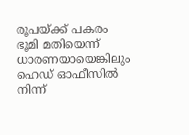രൂപയ്ക്ക് പകരം ഭൂമി മതിയെന്ന് ധാരണയായെങ്കിലും ഹെഡ് ഓഫീസിൽ നിന്ന്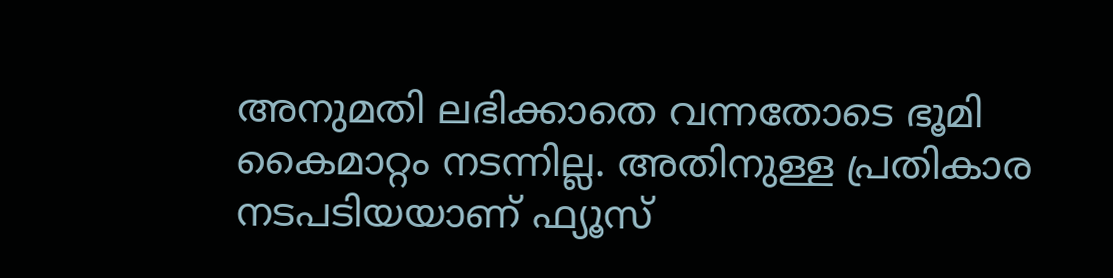അനുമതി ലഭിക്കാതെ വന്നതോടെ ഭൂമി കൈമാറ്റം നടന്നില്ല. അതിനുള്ള പ്രതികാര നടപടിയയാണ് ഫ്യൂസ്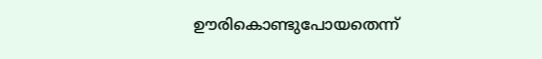ഊരികൊണ്ടുപോയതെന്ന്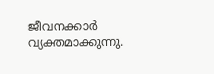ജീവനക്കാർ വ്യക്തമാക്കുന്നു.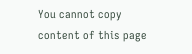You cannot copy content of this page